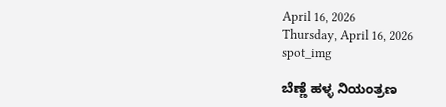April 16, 2026
Thursday, April 16, 2026
spot_img

ಬೆಣ್ಣೆ ಹಳ್ಳ ನಿಯಂತ್ರಣ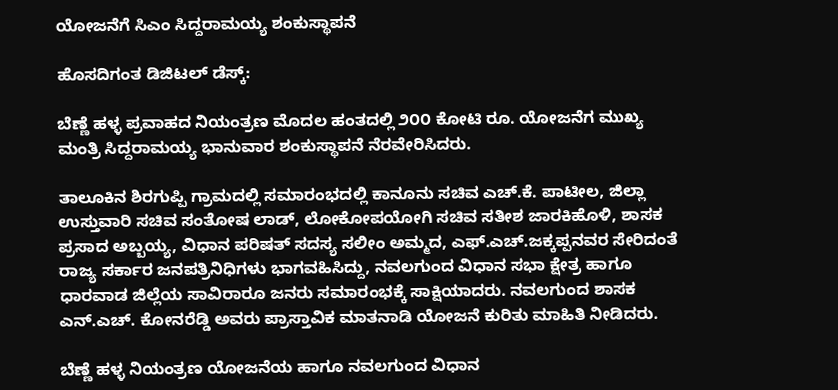ಯೋಜನೆಗೆ ಸಿಎಂ ಸಿದ್ದರಾಮಯ್ಯ ಶಂಕುಸ್ಥಾಪನೆ

ಹೊಸದಿಗಂತ ಡಿಜಿಟಲ್ ಡೆಸ್ಕ್:

ಬೆಣ್ಣೆ ಹಳ್ಳ ಪ್ರವಾಹದ ನಿಯಂತ್ರಣ ಮೊದಲ ಹಂತದಲ್ಲಿ ೨೦೦ ಕೋಟಿ ರೂ. ಯೋಜನೆಗ ಮುಖ್ಯ ಮಂತ್ರಿ ಸಿದ್ದರಾಮಯ್ಯ ಭಾನುವಾರ ಶಂಕುಸ್ಥಾಪನೆ ನೆರವೇರಿಸಿದರು.

ತಾಲೂಕಿನ ಶಿರಗುಪ್ಪಿ ಗ್ರಾಮದಲ್ಲಿ ಸಮಾರಂಭದಲ್ಲಿ ಕಾನೂನು‌ ಸಚಿವ ಎಚ್.ಕೆ. ಪಾಟೀಲ, ಜಿಲ್ಲಾ ಉಸ್ತುವಾರಿ ಸಚಿವ ಸಂತೋಷ ಲಾಡ್, ಲೋಕೋಪಯೋಗಿ ಸಚಿವ ಸತೀಶ ಜಾರಕಿಹೊಳಿ, ಶಾಸಕ ಪ್ರಸಾದ ಅಬ್ಬಯ್ಯ, ವಿಧಾನ ಪರಿಷತ್ ಸದಸ್ಯ ಸಲೀಂ ಅಮ್ಮದ, ಎಫ್.ಎಚ್.ಜಕ್ಕಪ್ಪನವರ ಸೇರಿದಂತೆ ರಾಜ್ಯ ಸರ್ಕಾರ ಜನಪತ್ರಿನಿಧಿಗಳು ಭಾಗವಹಿಸಿದ್ದು, ನವಲಗುಂದ ವಿಧಾನ ಸಭಾ ಕ್ಷೇತ್ರ ಹಾಗೂ ಧಾರವಾಡ ಜಿಲ್ಲೆಯ ಸಾವಿರಾರೂ ಜನರು ಸಮಾರಂಭಕ್ಕೆ ಸಾಕ್ಷಿಯಾದರು. ನವಲಗುಂದ ಶಾಸಕ ಎನ್.ಎಚ್. ಕೋನರೆಡ್ಡಿ ಅವರು ಪ್ರಾಸ್ತಾವಿಕ ಮಾತನಾಡಿ ಯೋಜನೆ ಕುರಿತು ಮಾಹಿತಿ ನೀಡಿದರು.

ಬೆಣ್ಣೆ ಹಳ್ಳ ನಿಯಂತ್ರಣ ಯೋಜನೆಯ ಹಾಗೂ ನವಲಗುಂದ ವಿಧಾನ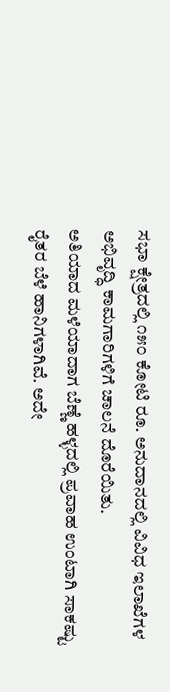ಸಭಾ ಕ್ಷೇತ್ರದಲ್ಲಿ ೧೫೦ ಕೋಟಿ ರೂ. ಅನುದಾನದಲ್ಲಿ ವಿವಿಧ ಇಲಾಖೆಗಳ ಅಭಿವೃದ್ಧಿ ಕಾಮಗಾರಿಗಳಿಗೆ ಚಾಲನೆ ದೊರೆಯಿತು.
ಅತಿಯಾದ ಮಳೆಯಾದಾಗ ಬೆಣ್ಣೆ ಹಳ್ಳದಲ್ಲಿ ಪ್ರವಾಹ ಉಂಟಾಗಿ ಸಾಕಷ್ಟು ರೈತರ ಬೆಳೆ ಹಾನಿಗಳಾಗಿವೆ. ಅದೇ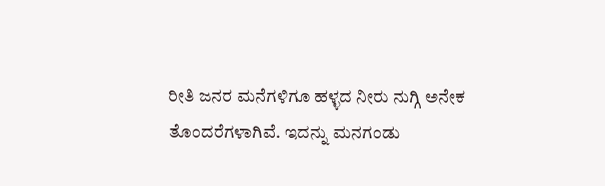ರೀತಿ ಜನರ ಮನೆಗಳಿಗೂ ಹಳ್ಳದ ನೀರು ನುಗ್ಗಿ ಅನೇಕ ತೊಂದರೆಗಳಾಗಿವೆ. ಇದನ್ನು ಮನಗಂಡು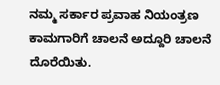ನಮ್ಮ ಸರ್ಕಾರ ಪ್ರವಾಹ ನಿಯಂತ್ರಣ ಕಾಮಗಾರಿಗೆ ಚಾಲನೆ ಅದ್ದೂರಿ ಚಾಲನೆ ದೊರೆಯಿತು.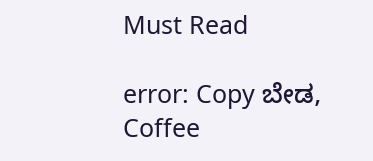Must Read

error: Copy ಬೇಡ, Coffee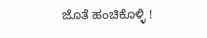ಜೊತೆ ಹಂಚಿಕೊಳ್ಳಿ !